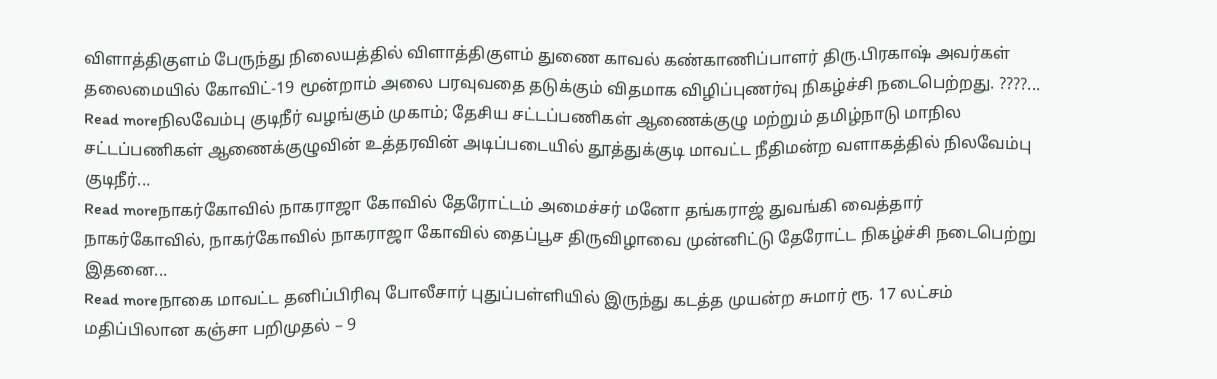விளாத்திகுளம் பேருந்து நிலையத்தில் விளாத்திகுளம் துணை காவல் கண்காணிப்பாளர் திரு.பிரகாஷ் அவர்கள் தலைமையில் கோவிட்-19 மூன்றாம் அலை பரவுவதை தடுக்கும் விதமாக விழிப்புணர்வு நிகழ்ச்சி நடைபெற்றது. ????...
Read moreநிலவேம்பு குடிநீர் வழங்கும் முகாம்; தேசிய சட்டப்பணிகள் ஆணைக்குழு மற்றும் தமிழ்நாடு மாநில சட்டப்பணிகள் ஆணைக்குழுவின் உத்தரவின் அடிப்படையில் தூத்துக்குடி மாவட்ட நீதிமன்ற வளாகத்தில் நிலவேம்பு குடிநீர்...
Read moreநாகர்கோவில் நாகராஜா கோவில் தேரோட்டம் அமைச்சர் மனோ தங்கராஜ் துவங்கி வைத்தார் நாகர்கோவில், நாகர்கோவில் நாகராஜா கோவில் தைப்பூச திருவிழாவை முன்னிட்டு தேரோட்ட நிகழ்ச்சி நடைபெற்று இதனை...
Read moreநாகை மாவட்ட தனிப்பிரிவு போலீசார் புதுப்பள்ளியில் இருந்து கடத்த முயன்ற சுமார் ரூ. 17 லட்சம் மதிப்பிலான கஞ்சா பறிமுதல் – 9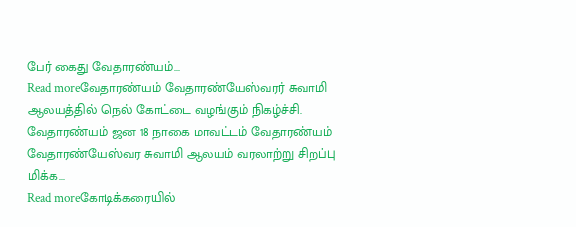பேர் கைது வேதாரண்யம்...
Read moreவேதாரண்யம் வேதாரண்யேஸ்வரர் சுவாமி ஆலயத்தில் நெல் கோட்டை வழங்கும் நிகழ்ச்சி. வேதாரண்யம் ஜன 18 நாகை மாவட்டம் வேதாரண்யம் வேதாரண்யேஸ்வர சுவாமி ஆலயம் வரலாற்று சிறப்பு மிக்க...
Read moreகோடிக்கரையில்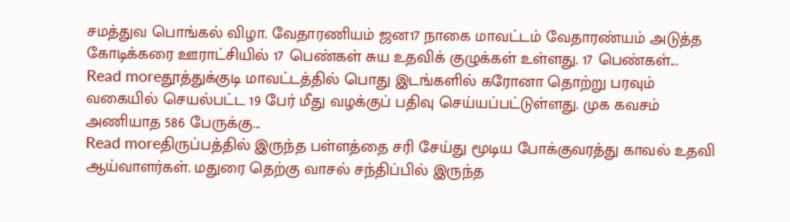சமத்துவ பொங்கல் விழா. வேதாரணியம் ஜன17 நாகை மாவட்டம் வேதாரண்யம் அடுத்த கோடிக்கரை ஊராட்சியில் 17 பெண்கள் சுய உதவிக் குழுக்கள் உள்ளது. 17 பெண்கள்...
Read moreதூத்துக்குடி மாவட்டத்தில் பொது இடங்களில் கரோனா தொற்று பரவும் வகையில் செயல்பட்ட 19 பேர் மீது வழக்குப் பதிவு செய்யப்பட்டுள்ளது. முக கவசம் அணியாத 586 பேருக்கு...
Read moreதிருப்பத்தில் இருந்த பள்ளத்தை சரி சேய்து மூடிய போக்குவரத்து காவல் உதவி ஆய்வாளர்கள். மதுரை தெற்கு வாசல் சந்திப்பில் இருந்த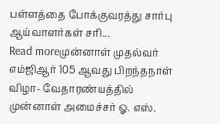பள்ளத்தை போக்குவரத்து சார்பு ஆய்வாளர்கள் சரி...
Read moreமுன்னாள் முதல்வர் எம்ஜிஆர் 105 ஆவது பிறந்தநாள் விழா- வேதாரண்யத்தில் முன்னாள் அமைச்சர் ஓ. எஸ்.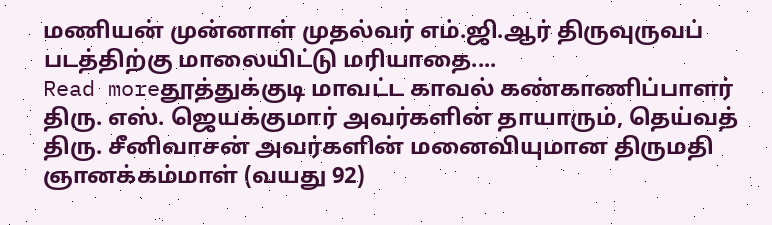மணியன் முன்னாள் முதல்வர் எம்.ஜி.ஆர் திருவுருவப் படத்திற்கு மாலையிட்டு மரியாதை....
Read moreதூத்துக்குடி மாவட்ட காவல் கண்காணிப்பாளர் திரு. எஸ். ஜெயக்குமார் அவர்களின் தாயாரும், தெய்வத் திரு. சீனிவாசன் அவர்களின் மனைவியுமான திருமதி ஞானக்கம்மாள் (வயது 92)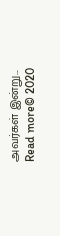அவர்கள் இன்று...
Read more© 2020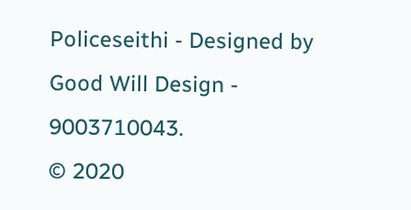Policeseithi - Designed by Good Will Design - 9003710043.
© 2020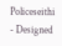Policeseithi - Designed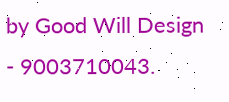by Good Will Design - 9003710043.